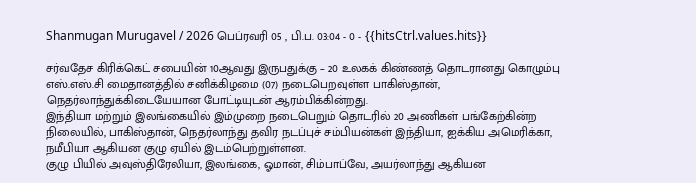Shanmugan Murugavel / 2026 பெப்ரவரி 05 , பி.ப. 03:04 - 0 - {{hitsCtrl.values.hits}}

சர்வதேச கிரிக்கெட் சபையின் 10ஆவது இருபதுக்கு – 20 உலகக் கிண்ணத் தொடரானது கொழும்பு எஸ்.எஸ்.சி மைதானத்தில் சனிக்கிழமை (07) நடைபெறவுள்ள பாகிஸ்தான், நெதர்லாந்துக்கிடையேயான போட்டியுடன் ஆரம்பிக்கின்றது.
இந்தியா மற்றும் இலங்கையில் இம்முறை நடைபெறும் தொடரில் 20 அணிகள் பங்கேற்கின்ற நிலையில், பாகிஸ்தான், நெதர்லாந்து தவிர நடப்புச் சம்பியன்கள் இந்தியா, ஐக்கிய அமெரிக்கா, நமீபியா ஆகியன குழு ஏயில் இடம்பெற்றுள்ளன.
குழு பியில் அவுஸ்திரேலியா, இலங்கை, ஓமான், சிம்பாப்வே, அயர்லாந்து ஆகியன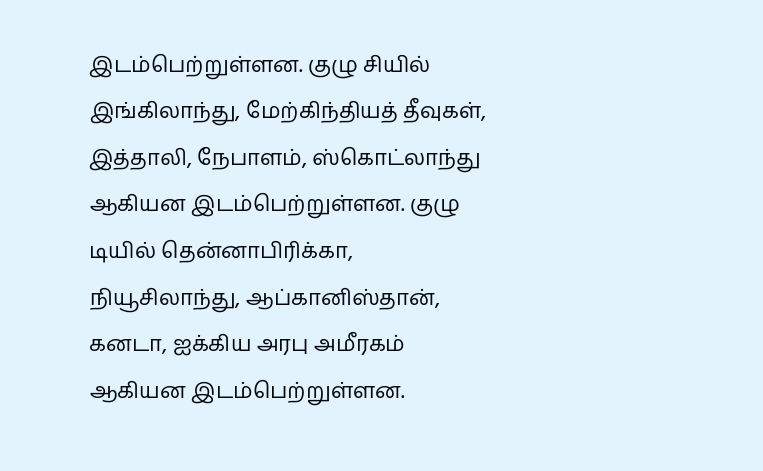இடம்பெற்றுள்ளன. குழு சியில் இங்கிலாந்து, மேற்கிந்தியத் தீவுகள், இத்தாலி, நேபாளம், ஸ்கொட்லாந்து ஆகியன இடம்பெற்றுள்ளன. குழு டியில் தென்னாபிரிக்கா, நியூசிலாந்து, ஆப்கானிஸ்தான், கனடா, ஐக்கிய அரபு அமீரகம் ஆகியன இடம்பெற்றுள்ளன.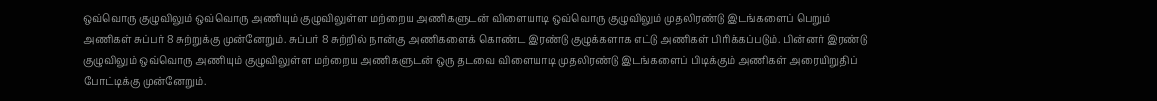ஒவ்வொரு குழுவிலும் ஒவ்வொரு அணியும் குழுவிலுள்ள மற்றைய அணிகளுடன் விளையாடி ஒவ்வொரு குழுவிலும் முதலிரண்டு இடங்களைப் பெறும் அணிகள் சுப்பர் 8 சுற்றுக்கு முன்னேறும். சுப்பர் 8 சுற்றில் நான்கு அணிகளைக் கொண்ட இரண்டு குழுக்களாக எட்டு அணிகள் பிரிக்கப்படும். பின்னர் இரண்டு குழுவிலும் ஒவ்வொரு அணியும் குழுவிலுள்ள மற்றைய அணிகளுடன் ஒரு தடவை விளையாடி முதலிரண்டு இடங்களைப் பிடிக்கும் அணிகள் அரையிறுதிப் போட்டிக்கு முன்னேறும்.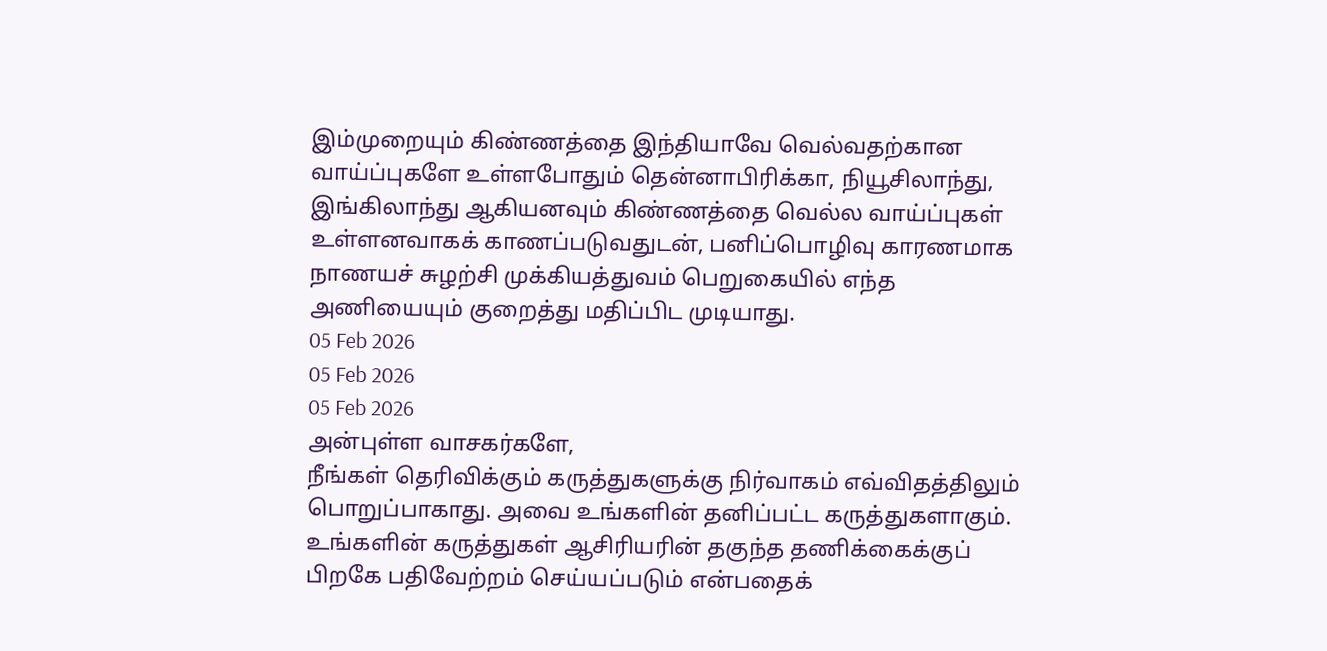இம்முறையும் கிண்ணத்தை இந்தியாவே வெல்வதற்கான வாய்ப்புகளே உள்ளபோதும் தென்னாபிரிக்கா, நியூசிலாந்து, இங்கிலாந்து ஆகியனவும் கிண்ணத்தை வெல்ல வாய்ப்புகள் உள்ளனவாகக் காணப்படுவதுடன், பனிப்பொழிவு காரணமாக நாணயச் சுழற்சி முக்கியத்துவம் பெறுகையில் எந்த அணியையும் குறைத்து மதிப்பிட முடியாது.
05 Feb 2026
05 Feb 2026
05 Feb 2026
அன்புள்ள வாசகர்களே,
நீங்கள் தெரிவிக்கும் கருத்துகளுக்கு நிர்வாகம் எவ்விதத்திலும் பொறுப்பாகாது. அவை உங்களின் தனிப்பட்ட கருத்துகளாகும். உங்களின் கருத்துகள் ஆசிரியரின் தகுந்த தணிக்கைக்குப் பிறகே பதிவேற்றம் செய்யப்படும் என்பதைக்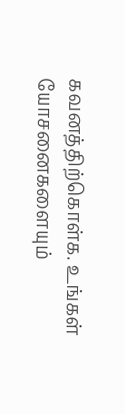கவனத்திற்கொள்க. உங்கள் யோசனைகளையும்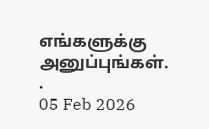எங்களுக்கு அனுப்புங்கள். .
05 Feb 2026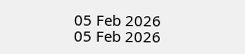05 Feb 2026
05 Feb 2026